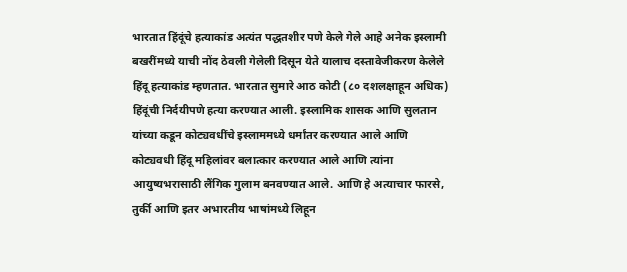भारतात हिंदूंचे हत्याकांड अत्यंत पद्धतशीर पणे केले गेले आहे अनेक इस्लामी बखरींमध्ये याची नोंद ठेवली गेलेली दिसून येते यालाच दस्तावेजीकरण केलेले हिंदू हत्याकांड म्हणतात. भारतात सुमारे आठ कोटी (८० दशलक्षाहून अधिक) हिंदूंची निर्दयीपणे हत्या करण्यात आली. इस्लामिक शासक आणि सुलतान यांच्या कडून कोट्यवधींचे इस्लाममध्ये धर्मांतर करण्यात आले आणि कोट्यवधी हिंदू महिलांवर बलात्कार करण्यात आले आणि त्यांना आयुष्यभरासाठी लैंगिक गुलाम बनवण्यात आले. आणि हे अत्याचार फारसे, तुर्की आणि इतर अभारतीय भाषांमध्ये लिहून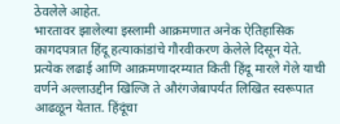ठेवलेले आहेत.
भारतावर झालेल्या इस्लामी आक्रमणात अनेक ऐतिहासिक कागदपत्रात हिंदू हत्याकांडांचे गौरवीकरण केलेले दिसून येते. प्रत्येक लढाई आणि आक्रमणादरम्यात किती हिंदू मारले गेले याची वर्णने अल्लाउद्दीन खिल्जि ते औरंगजेबापर्यंत लिखित स्वरूपात आढळून येतात. हिंदूंचा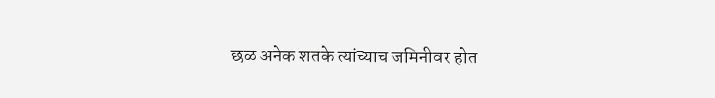छळ अनेक शतके त्यांच्याच जमिनीवर होत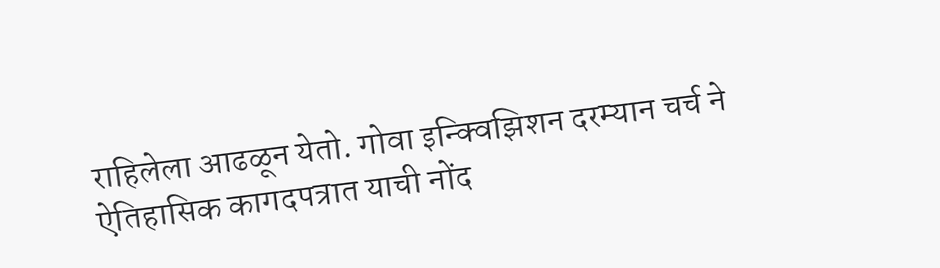राहिलेला आढळून येतो. गोवा इन्क्विझिशन दरम्यान चर्च ने ऐतिहासिक कागदपत्रात याची नोंद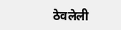ठेवलेली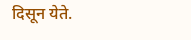दिसून येते.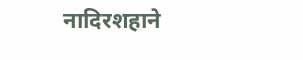नादिरशहाने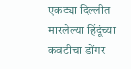एकट्या दिल्लीत मारलेल्या हिंदूंच्या कवटीचा डोंगर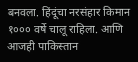बनवला. हिंदूंचा नरसंहार किमान १००० वर्षे चालू राहिला. आणि आजही पाकिस्तान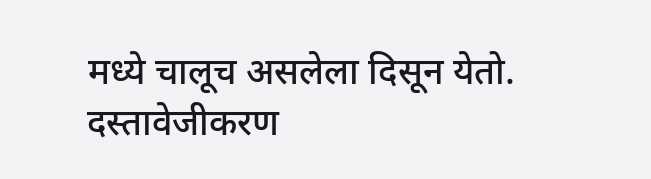मध्ये चालूच असलेला दिसून येतो.
दस्तावेजीकरण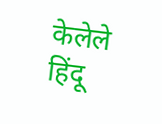केलेले हिंदू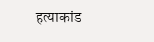हत्याकांड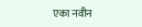एका नवीन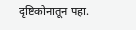दृष्टिकोनातून पहा.